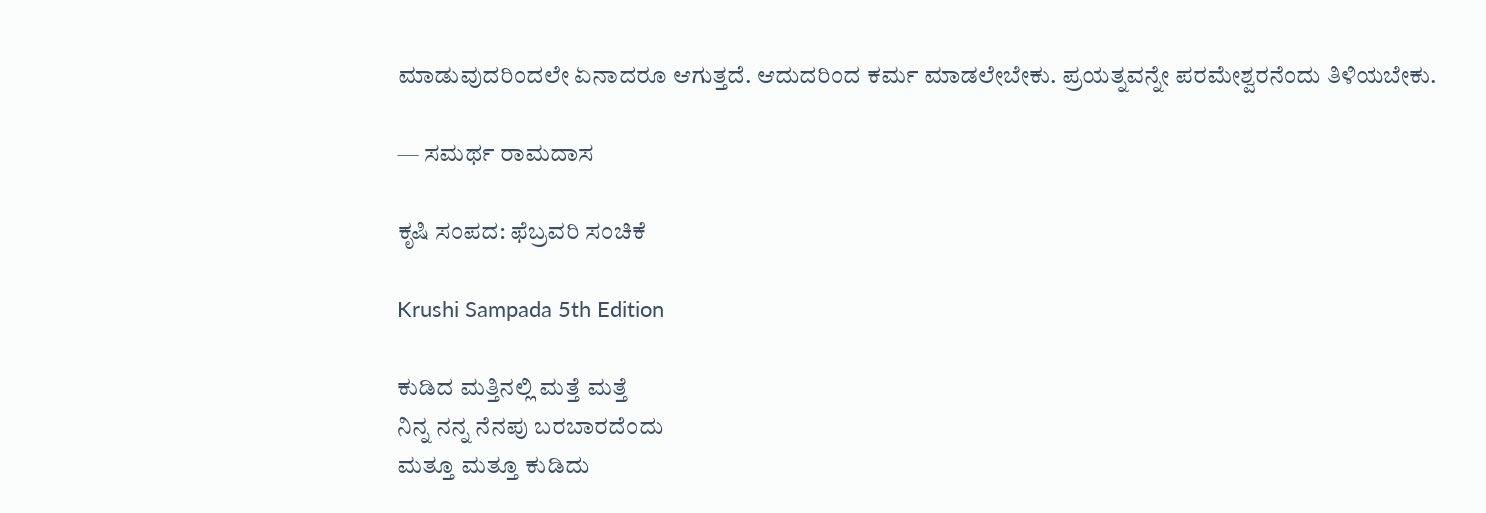ಮಾಡುವುದರಿಂದಲೇ ಏನಾದರೂ ಆಗುತ್ತದೆ. ಆದುದರಿಂದ ಕರ್ಮ ಮಾಡಲೇಬೇಕು. ಪ್ರಯತ್ನವನ್ನೇ ಪರಮೇಶ್ವರನೆಂದು ತಿಳಿಯಬೇಕು.

— ಸಮರ್ಥ ರಾಮದಾಸ

ಕೃಷಿ ಸಂಪದ: ಫೆಬ್ರವರಿ ಸಂಚಿಕೆ

Krushi Sampada 5th Edition

ಕುಡಿದ ಮತ್ತಿನಲ್ಲಿ ಮತ್ತೆ ಮತ್ತೆ
ನಿನ್ನ ನನ್ನ ನೆನಪು ಬರಬಾರದೆಂದು
ಮತ್ತೂ ಮತ್ತೂ ಕುಡಿದು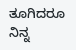ತೂಗಿದರೂ
ನಿನ್ನ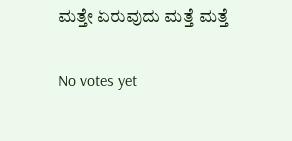ಮತ್ತೇ ಏರುವುದು ಮತ್ತೆ ಮತ್ತೆ

No votes yet